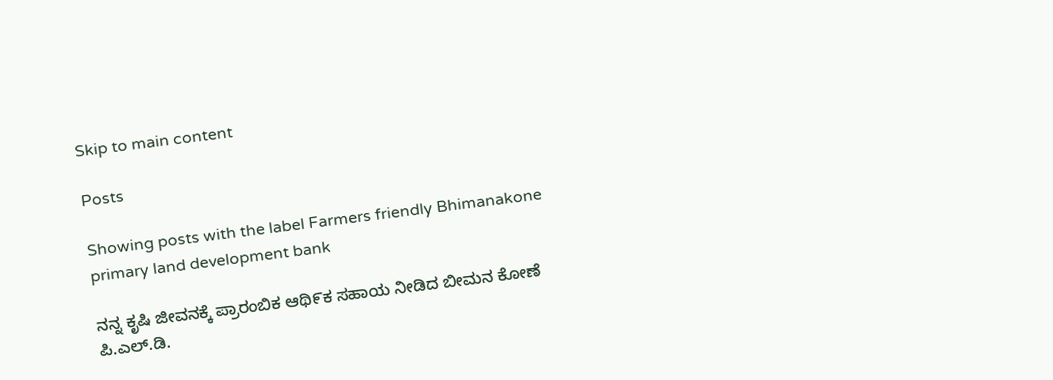Skip to main content

Posts

Showing posts with the label Farmers friendly Bhimanakone primary land development bank

ನನ್ನ ಕೃಷಿ ಜೀವನಕ್ಕೆ ಪ್ರಾರಂಬಿಕ ಆಥಿ೯ಕ ಸಹಾಯ ನೀಡಿದ ಬೀಮನ ಕೋಣೆ ಪಿ.ಎಲ್.ಡಿ.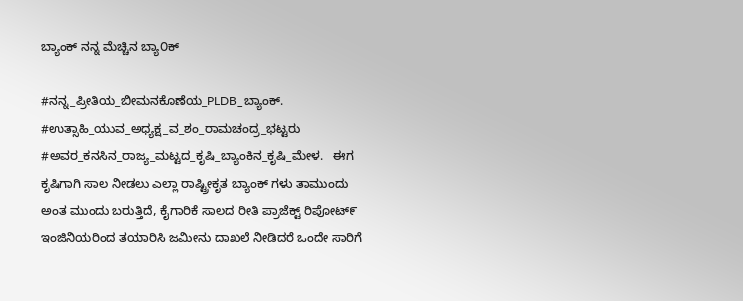ಬ್ಯಾಂಕ್ ನನ್ನ ಮೆಚ್ಚಿನ ಬ್ಯಾ೦ಕ್

#ನನ್ನ_ಪ್ರೀತಿಯ_ಬೀಮನಕೊಣೆಯ_PLDB_ಬ್ಯಾಂಕ್. #ಉತ್ಸಾಹಿ_ಯುವ_ಅಧ್ಯಕ್ಷ_ವ_ಶಂ_ರಾಮಚಂದ್ರ_ಭಟ್ಟರು #ಅವರ_ಕನಸಿನ_ರಾಜ್ಯ_ಮಟ್ಟದ_ಕೃಷಿ_ಬ್ಯಾಂಕಿನ_ಕೃಷಿ_ಮೇಳ.   ಈಗ ಕೃಷಿಗಾಗಿ ಸಾಲ ನೀಡಲು ಎಲ್ಲಾ ರಾಷ್ಟ್ರೀಕೃತ ಬ್ಯಾಂಕ್ ಗಳು ತಾಮುಂದು ಅಂತ ಮುಂದು ಬರುತ್ತಿದೆ, ಕೈಗಾರಿಕೆ ಸಾಲದ ರೀತಿ ಪ್ರಾಜೆಕ್ಟ್ ರಿಪೋಟ್೯ ಇಂಜಿನಿಯರಿಂದ ತಯಾರಿಸಿ ಜಮೀನು ದಾಖಲೆ ನೀಡಿದರೆ ಒಂದೇ ಸಾರಿಗೆ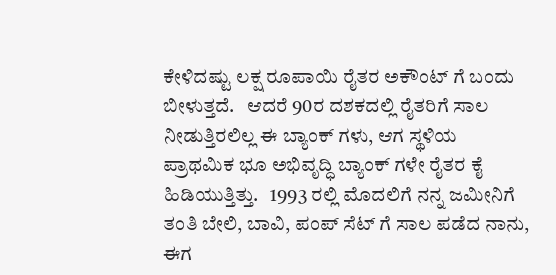ಕೇಳಿದಷ್ಟು ಲಕ್ಷ ರೂಪಾಯಿ ರೈತರ ಅಕೌಂಟ್ ಗೆ ಬಂದು ಬೀಳುತ್ತದೆ.   ಆದರೆ 90ರ ದಶಕದಲ್ಲಿ ರೈತರಿಗೆ ಸಾಲ ನೀಡುತ್ತಿರಲಿಲ್ಲ ಈ ಬ್ಯಾಂಕ್ ಗಳು, ಆಗ ಸ್ಥಳಿಯ ಪ್ರಾಥಮಿಕ ಭೂ ಅಭಿವೃದ್ಧಿ ಬ್ಯಾಂಕ್ ಗಳೇ ರೈತರ ಕೈ ಹಿಡಿಯುತ್ತಿತ್ತು.   1993 ರಲ್ಲಿ ಮೊದಲಿಗೆ ನನ್ನ ಜಮೀನಿಗೆ ತಂತಿ ಬೇಲಿ, ಬಾವಿ, ಪಂಪ್ ಸೆಟ್ ಗೆ ಸಾಲ ಪಡೆದ ನಾನು, ಈಗ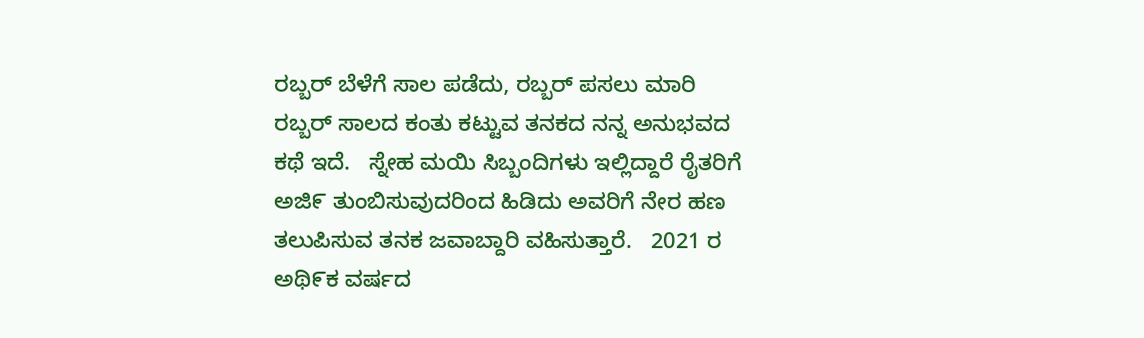ರಬ್ಬರ್ ಬೆಳೆಗೆ ಸಾಲ ಪಡೆದು, ರಬ್ಬರ್ ಪಸಲು ಮಾರಿ ರಬ್ಬರ್ ಸಾಲದ ಕಂತು ಕಟ್ಟುವ ತನಕದ ನನ್ನ ಅನುಭವದ ಕಥೆ ಇದೆ.   ಸ್ನೇಹ ಮಯಿ ಸಿಬ್ಬಂದಿಗಳು ಇಲ್ಲಿದ್ದಾರೆ ರೈತರಿಗೆ ಅಜಿ೯ ತುಂಬಿಸುವುದರಿಂದ ಹಿಡಿದು ಅವರಿಗೆ ನೇರ ಹಣ ತಲುಪಿಸುವ ತನಕ ಜವಾಬ್ದಾರಿ ವಹಿಸುತ್ತಾರೆ.   2021 ರ ಅಥಿ೯ಕ ವರ್ಷದ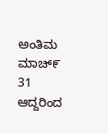ಅಂತಿಮ ಮಾಚ್೯ 31 ಆದ್ದರಿಂದ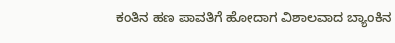ಕಂತಿನ ಹಣ ಪಾವತಿಗೆ ಹೋದಾಗ ವಿಶಾಲವಾದ ಬ್ಯಾಂಕಿನ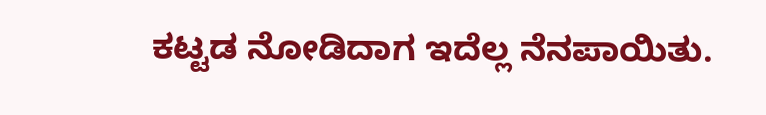ಕಟ್ಟಡ ನೋಡಿದಾಗ ಇದೆಲ್ಲ ನೆನಪಾಯಿತು.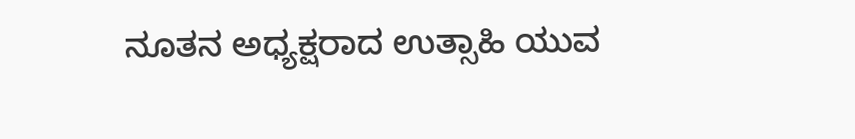ನೂತನ ಅಧ್ಯಕ್ಷರಾದ ಉತ್ಸಾಹಿ ಯುವ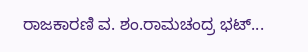ರಾಜಕಾರಣಿ ವ. ಶಂ.ರಾಮಚಂದ್ರ ಭಟ್...